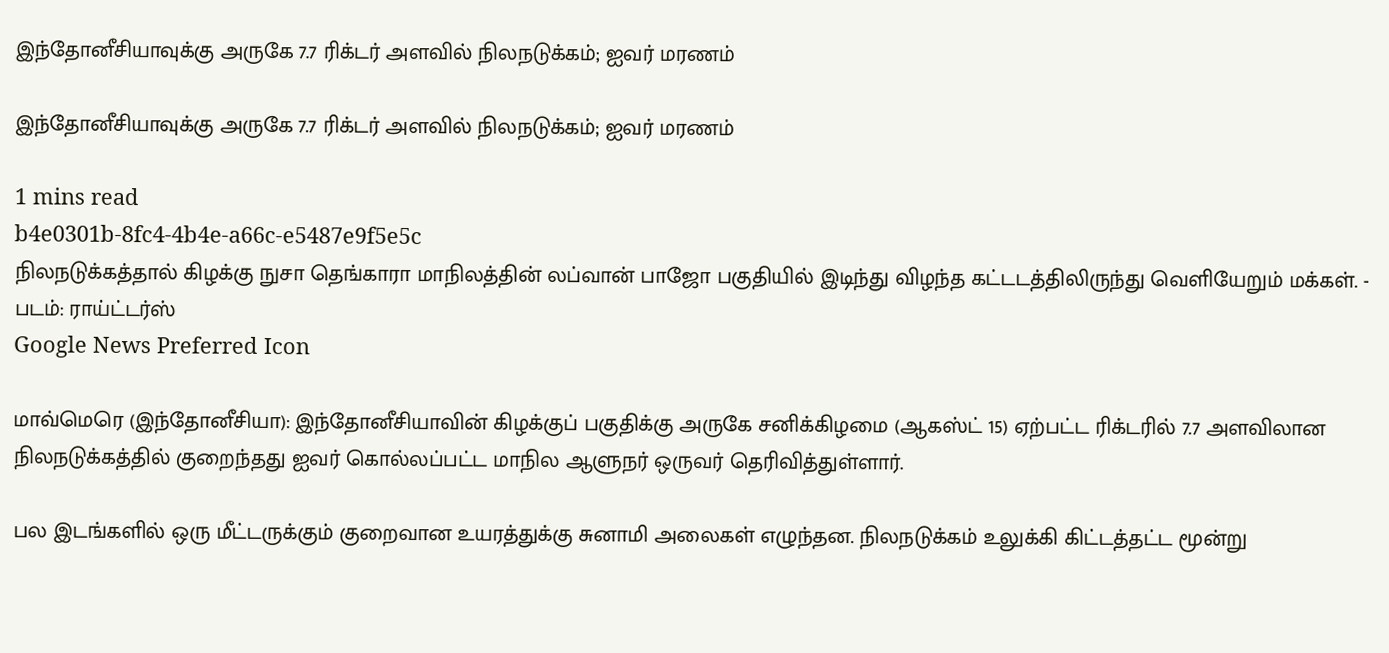இந்தோனீசியாவுக்கு அருகே 7.7 ரிக்டர் அளவில் நிலநடுக்கம்; ஐவர் மரணம்

இந்தோனீசியாவுக்கு அருகே 7.7 ரிக்டர் அளவில் நிலநடுக்கம்; ஐவர் மரணம்

1 mins read
b4e0301b-8fc4-4b4e-a66c-e5487e9f5e5c
நிலநடுக்கத்தால் கிழக்கு நுசா தெங்காரா மாநிலத்தின் லப்வான் பாஜோ பகுதியில் இடிந்து விழந்த கட்டடத்திலிருந்து வெளியேறும் மக்கள். - படம்: ராய்ட்டர்ஸ்
Google News Preferred Icon

மாவ்மெரெ (இந்தோனீசியா): இந்தோனீசியாவின் கிழக்குப் பகுதிக்கு அருகே சனிக்கிழமை (ஆகஸ்ட் 15) ஏற்பட்ட ரிக்டரில் 7.7 அளவிலான நிலநடுக்கத்தில் குறைந்தது ஐவர் கொல்லப்பட்ட மாநில ஆளுநர் ஒருவர் தெரிவித்துள்ளார்.

பல இடங்களில் ஒரு மீட்டருக்கும் குறைவான உயரத்துக்கு சுனாமி அலைகள் எழுந்தன. நிலநடுக்கம் உலுக்கி கிட்டத்தட்ட மூன்று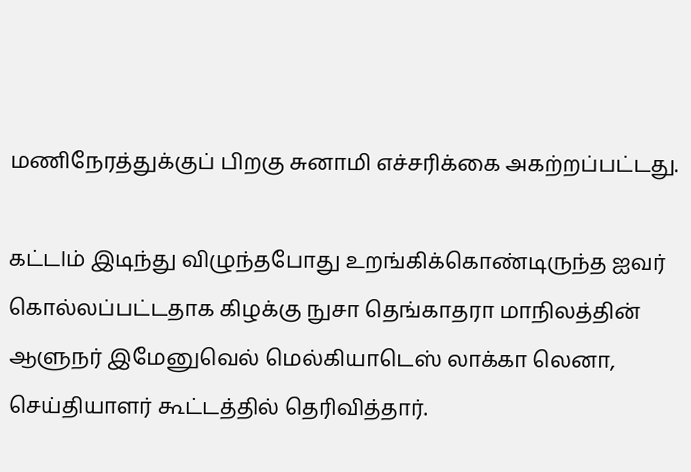மணிநேரத்துக்குப் பிறகு சுனாமி எச்சரிக்கை அகற்றப்பட்டது.

கட்டlம் இடிந்து விழுந்தபோது உறங்கிக்கொண்டிருந்த ஐவர் கொல்லப்பட்டதாக கிழக்கு நுசா தெங்காதரா மாநிலத்தின் ஆளுநர் இமேனுவெல் மெல்கியாடெஸ் லாக்கா லெனா, செய்தியாளர் கூட்டத்தில் தெரிவித்தார்.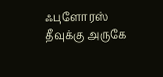ஃபுளோரஸ் தீவுக்கு அருகே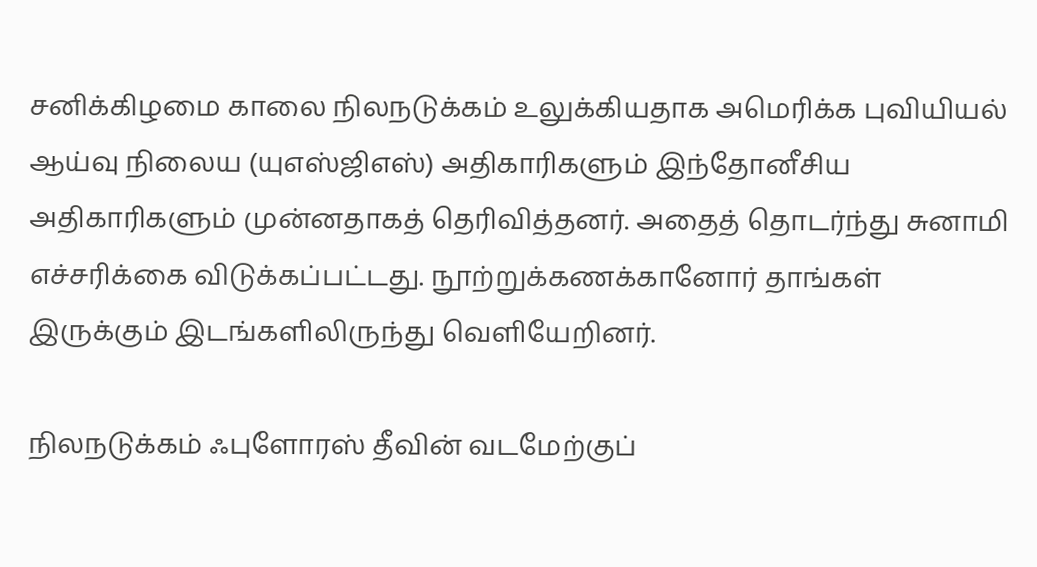சனிக்கிழமை காலை நிலநடுக்கம் உலுக்கியதாக அமெரிக்க புவியியல் ஆய்வு நிலைய (யுஎஸ்ஜிஎஸ்) அதிகாரிகளும் இந்தோனீசிய அதிகாரிகளும் முன்னதாகத் தெரிவித்தனர். அதைத் தொடர்ந்து சுனாமி எச்சரிக்கை விடுக்கப்பட்டது. நூற்றுக்கணக்கானோர் தாங்கள் இருக்கும் இடங்களிலிருந்து வெளியேறினர்.

நிலநடுக்கம் ஃபுளோரஸ் தீவின் வடமேற்குப்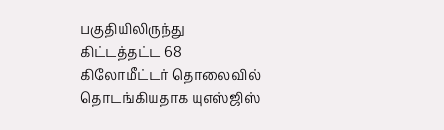பகுதியிலிருந்து கிட்டத்தட்ட 68 கிலோமீட்டர் தொலைவில் தொடங்கியதாக யுஎஸ்ஜிஸ்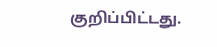குறிப்பிட்டது.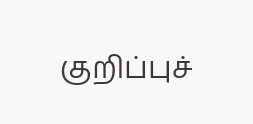குறிப்புச்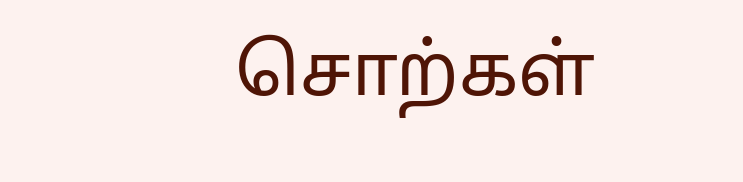சொற்கள்